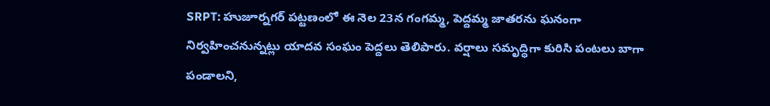SRPT: హుజూర్నగర్ పట్టణంలో ఈ నెల 23న గంగమ్మ, పెద్దమ్మ జాతరను ఘనంగా నిర్వహించనున్నట్లు యాదవ సంఘం పెద్దలు తెలిపారు. వర్షాలు సమృద్ధిగా కురిసి పంటలు బాగా పండాలని,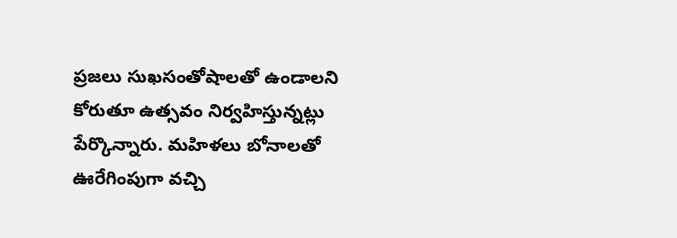ప్రజలు సుఖసంతోషాలతో ఉండాలని కోరుతూ ఉత్సవం నిర్వహిస్తున్నట్లు పేర్కొన్నారు. మహిళలు బోనాలతో ఊరేగింపుగా వచ్చి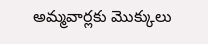అమ్మవార్లకు మొక్కులు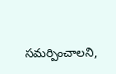సమర్పించాలని,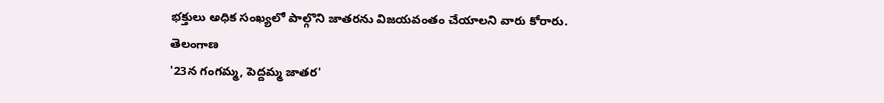భక్తులు అధిక సంఖ్యలో పాల్గొని జాతరను విజయవంతం చేయాలని వారు కోరారు.
తెలంగాణ
'23న గంగమ్మ, పెద్దమ్మ జాతర'